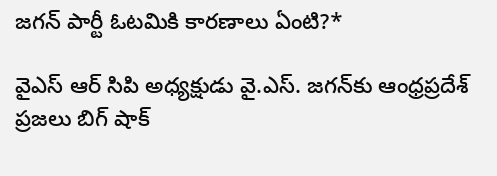జగన్ పార్టీ ఓటమికి కారణాలు ఏంటి?*

వైఎస్ ఆర్ సిపి అధ్యక్షుడు వై.ఎస్. జగన్‌కు ఆంధ్రప్రదేశ్ ప్రజలు బిగ్ షాక్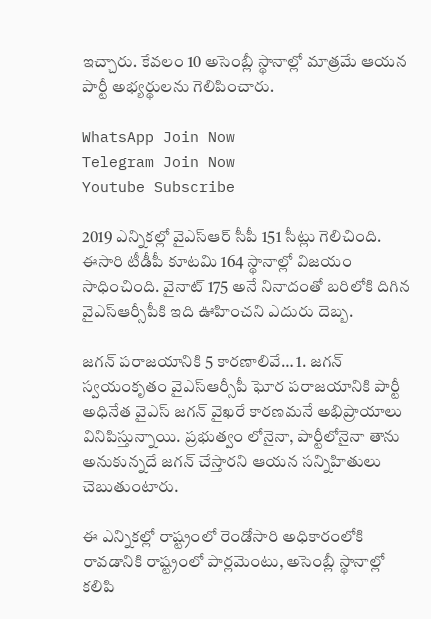ఇచ్చారు. కేవలం 10 అసెంబ్లీ స్థానాల్లో మాత్రమే ఆయన పార్టీ అభ్యర్థులను గెలిపించారు.

WhatsApp Join Now
Telegram Join Now
Youtube Subscribe

2019 ఎన్నికల్లో వైఎస్ఆర్ సీపీ 151 సీట్లు గెలిచింది. ఈసారి టీడీపీ కూటమి 164 స్థానాల్లో విజయం సాధించింది. వైనాట్ 175 అనే నినాదంతో బరిలోకి దిగిన వైఎస్ఆర్సీపీకి ఇది ఊహించని ఎదురు దెబ్బ.

జగన్ పరాజయానికి 5 కారణాలివే… 1. జగన్ స్వయంకృతం వైఎస్ఆర్సీపీ ఘోర పరాజయానికి పార్టీ అధినేత వైఎస్ జగన్ వైఖరే కారణమనే అభిప్రాయాలు వినిపిస్తున్నాయి. ప్రభుత్వం లోనైనా, పార్టీలోనైనా తాను అనుకున్నదే జగన్ చేస్తారని ఆయన సన్నిహితులు చెబుతుంటారు.

ఈ ఎన్నికల్లో రాష్ట్రంలో రెండోసారి అధికారంలోకి రావడానికి రాష్ట్రంలో పార్లమెంటు, అసెంబ్లీ స్థానాల్లో కలిపి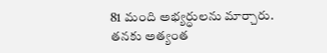81 మంది అభ్యర్ధులను మార్చారు. తనకు అత్యంత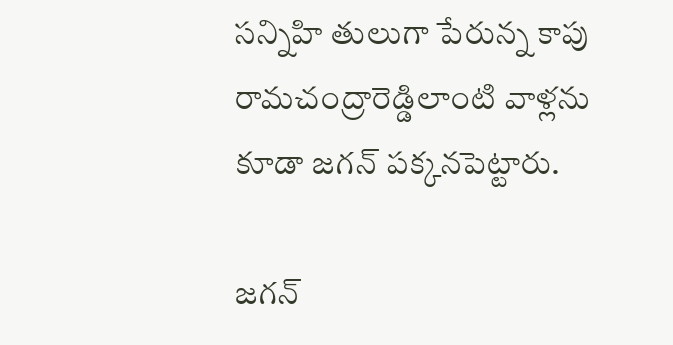సన్నిహి తులుగా పేరున్న కాపు రామచంద్రారెడ్డిలాంటి వాళ్లను కూడా జగన్ పక్కనపెట్టారు.

జగన్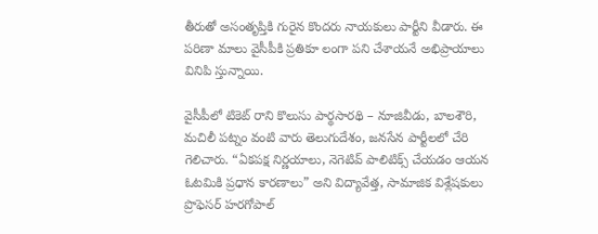తీరుతో అసంతృప్తికి గురైన కొందరు నాయకులు పార్టీని వీడారు. ఈ పరిణా మాలు వైసీపీకి ప్రతికూ లంగా పని చేశాయనే అభిప్రాయాలు వినిపి స్తున్నాయి.

వైసీపీలో టికెట్ రాని కొలుసు పార్థసారథి – నూజివీడు, బాలశౌరి, మచిలీ పట్నం వంటి వారు తెలుగుదేశం, జనసేన పార్టీలలో చేరి గెలిచారు. “ఏకపక్ష నిర్ణయాలు, నెగెటివ్ పాలిటిక్స్ చేయడం ఆయన ఓటమికి ప్రధాన కారణాలు” అని విద్యావేత్త, సామాజిక విశ్లేషకులు ప్రొఫెసర్ హరగోపాల్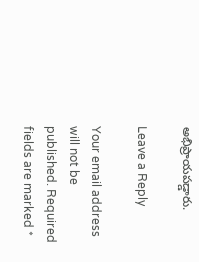అభిప్రాయపడ్డారు.

Leave a Reply

Your email address will not be published. Required fields are marked *